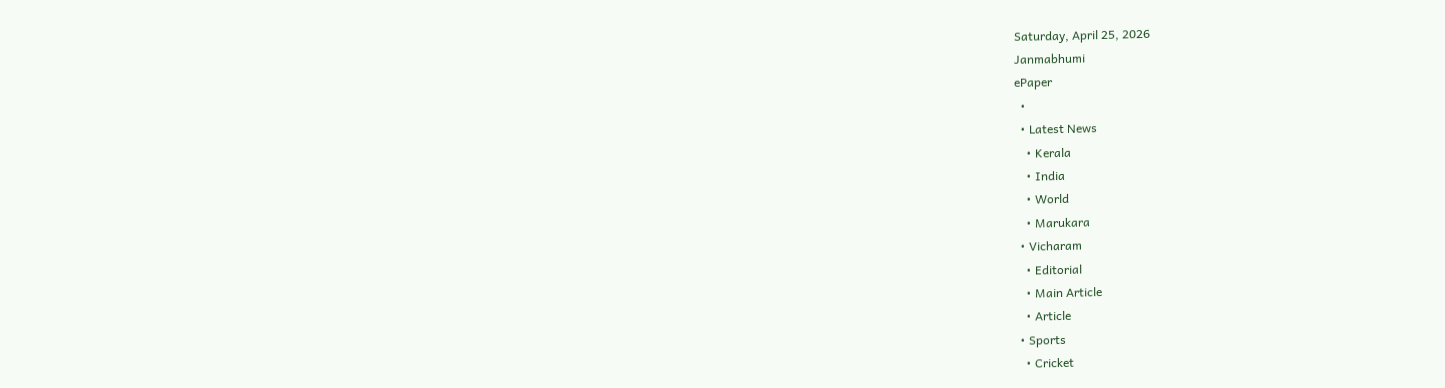Saturday, April 25, 2026
Janmabhumi
ePaper
  •
  • Latest News
    • Kerala
    • India
    • World
    • Marukara
  • Vicharam
    • Editorial
    • Main Article
    • Article
  • Sports
    • Cricket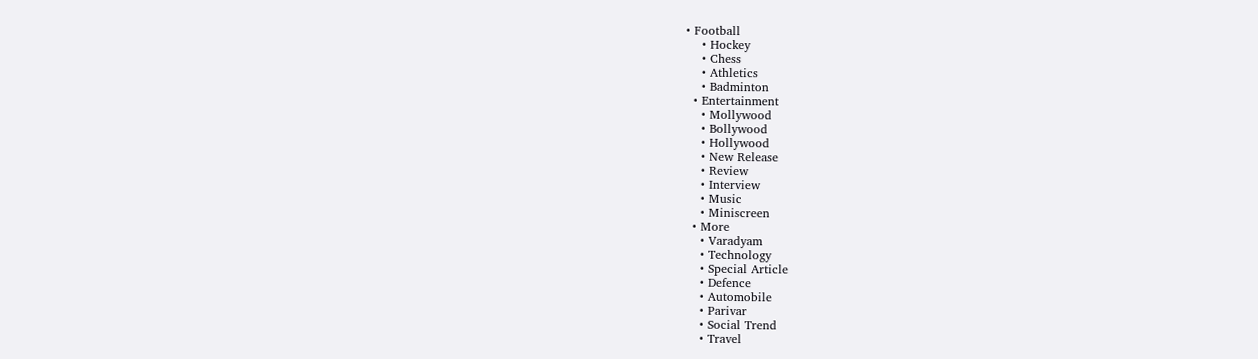• Football
    • Hockey
    • Chess
    • Athletics
    • Badminton
  • Entertainment
    • Mollywood
    • Bollywood
    • Hollywood
    • New Release
    • Review
    • Interview
    • Music
    • Miniscreen
  • More
    • Varadyam
    • Technology
    • Special Article
    • Defence
    • Automobile
    • Parivar
    • Social Trend
    • Travel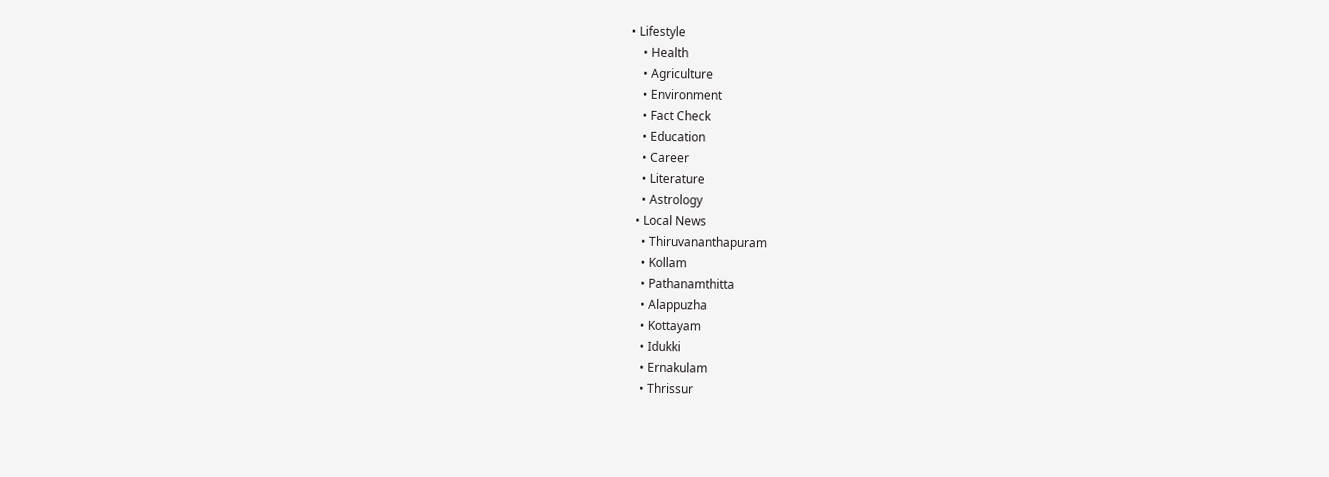• Lifestyle
    • Health
    • Agriculture
    • Environment
    • Fact Check
    • Education
    • Career
    • Literature
    • Astrology
  • Local News
    • Thiruvananthapuram
    • Kollam
    • Pathanamthitta
    • Alappuzha
    • Kottayam
    • Idukki
    • Ernakulam
    • Thrissur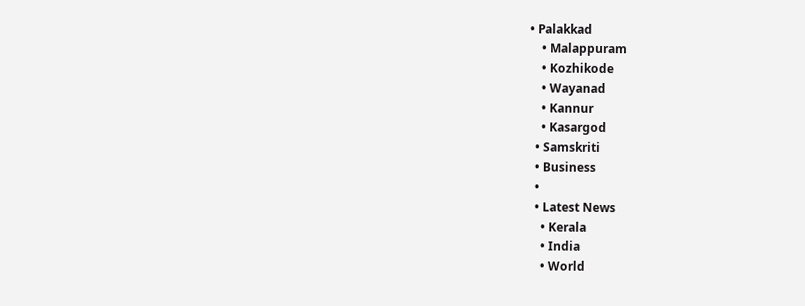• Palakkad
    • Malappuram
    • Kozhikode
    • Wayanad
    • Kannur
    • Kasargod
  • Samskriti
  • Business
  •
  • Latest News
    • Kerala
    • India
    • World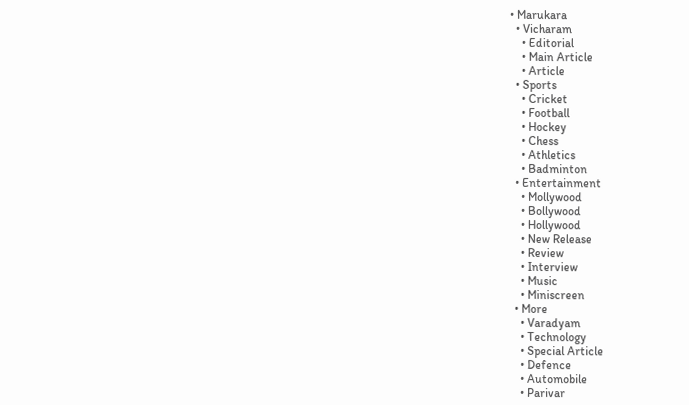• Marukara
  • Vicharam
    • Editorial
    • Main Article
    • Article
  • Sports
    • Cricket
    • Football
    • Hockey
    • Chess
    • Athletics
    • Badminton
  • Entertainment
    • Mollywood
    • Bollywood
    • Hollywood
    • New Release
    • Review
    • Interview
    • Music
    • Miniscreen
  • More
    • Varadyam
    • Technology
    • Special Article
    • Defence
    • Automobile
    • Parivar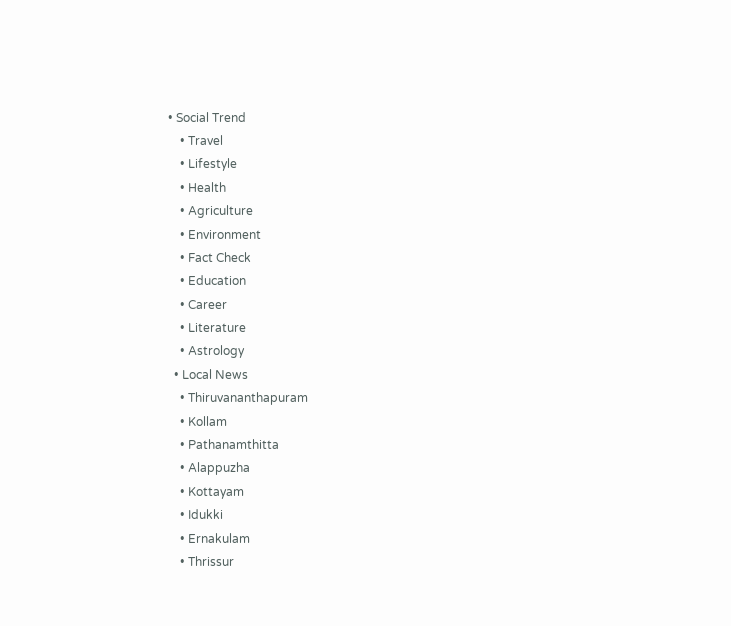• Social Trend
    • Travel
    • Lifestyle
    • Health
    • Agriculture
    • Environment
    • Fact Check
    • Education
    • Career
    • Literature
    • Astrology
  • Local News
    • Thiruvananthapuram
    • Kollam
    • Pathanamthitta
    • Alappuzha
    • Kottayam
    • Idukki
    • Ernakulam
    • Thrissur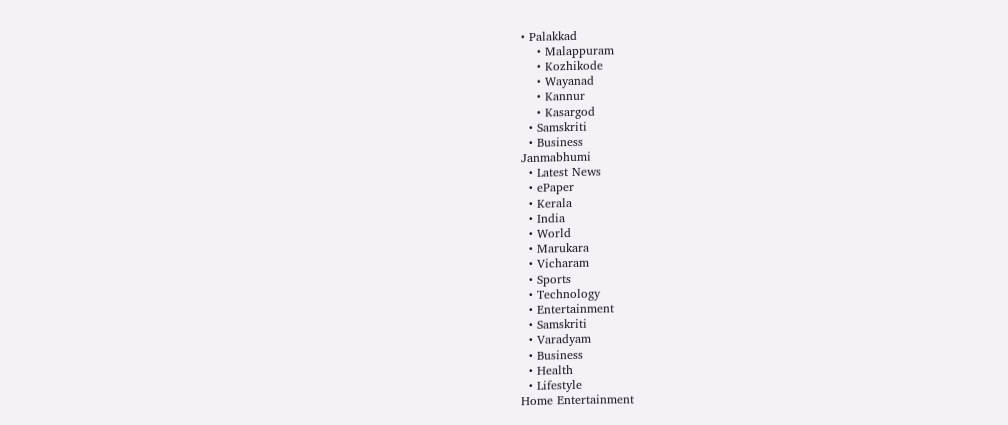• Palakkad
    • Malappuram
    • Kozhikode
    • Wayanad
    • Kannur
    • Kasargod
  • Samskriti
  • Business
Janmabhumi
  • Latest News
  • ePaper
  • Kerala
  • India
  • World
  • Marukara
  • Vicharam
  • Sports
  • Technology
  • Entertainment
  • Samskriti
  • Varadyam
  • Business
  • Health
  • Lifestyle
Home Entertainment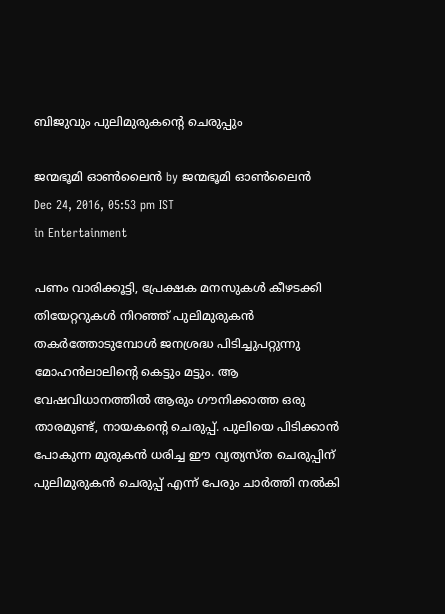ബിജുവും പുലിമുരുകന്റെ ചെരുപ്പും

ജന്മഭൂമി ഓണ്‍ലൈന്‍ by ജന്മഭൂമി ഓണ്‍ലൈന്‍
Dec 24, 2016, 05:53 pm IST
in Entertainment

പണം വാരിക്കൂട്ടി, പ്രേക്ഷക മനസുകള്‍ കീഴടക്കി തിയേറ്ററുകള്‍ നിറഞ്ഞ് പുലിമുരുകന്‍ തകര്‍ത്തോടുമ്പോള്‍ ജനശ്രദ്ധ പിടിച്ചുപറ്റുന്നു മോഹന്‍ലാലിന്റെ കെട്ടും മട്ടും. ആ വേഷവിധാനത്തില്‍ ആരും ഗൗനിക്കാത്ത ഒരു താരമുണ്ട്, നായകന്റെ ചെരുപ്പ്. പുലിയെ പിടിക്കാന്‍ പോകുന്ന മുരുകന്‍ ധരിച്ച ഈ വ്യത്യസ്ത ചെരുപ്പിന് പുലിമുരുകന്‍ ചെരുപ്പ് എന്ന് പേരും ചാര്‍ത്തി നല്‍കി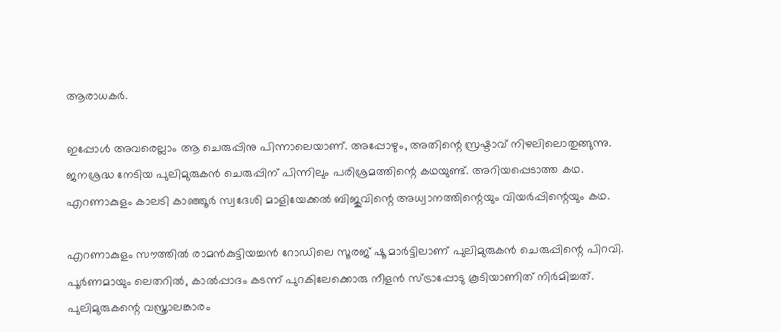ആരാധകര്‍.

ഇപ്പോള്‍ അവരെല്ലാം ആ ചെരുപ്പിനു പിന്നാലെയാണ്. അപ്പോഴും, അതിന്റെ സ്രഷ്ടാവ് നിഴലിലൊതുങ്ങുന്നു. ജനശ്രദ്ധ നേടിയ പുലിമുരുകന്‍ ചെരുപ്പിന് പിന്നിലും പരിശ്രമത്തിന്റെ കഥയുണ്ട്. അറിയപ്പെടാത്ത കഥ. എറണാകുളം കാലടി കാഞ്ഞൂര്‍ സ്വദേശി മാളിയേക്കല്‍ ബിജുവിന്റെ അധ്വാനത്തിന്റെയും വിയര്‍പ്പിന്റെയും കഥ.

എറണാകുളം സൗത്തില്‍ രാമന്‍കുട്ടിയച്ചന്‍ റോഡിലെ സൂരജ് ഷൂ മാര്‍ട്ടിലാണ് പുലിമുരുകന്‍ ചെരുപ്പിന്റെ പിറവി. പൂര്‍ണമായും ലെതറില്‍, കാല്‍പ്പാദം കടന്ന് പുറകിലേക്കൊരു നീളന്‍ സ്ട്രാപ്പോടു കൂടിയാണിത് നിര്‍മിച്ചത്. പുലിമുരുകന്റെ വസ്ത്രാലങ്കാരം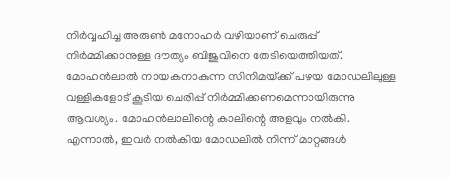നിര്‍വ്വഹിച്ച അരുണ്‍ മനോഹര്‍ വഴിയാണ് ചെരുപ്പ് നിര്‍മ്മിക്കാനുള്ള ദൗത്യം ബിജുവിനെ തേടിയെത്തിയത്. മോഹന്‍ലാല്‍ നായകനാകുന്ന സിനിമയ്‌ക്ക് പഴയ മോഡലിലുള്ള വള്ളികളോട് കൂടിയ ചെരിപ്പ് നിര്‍മ്മിക്കണമെന്നായിരുന്നു ആവശ്യം. മോഹന്‍ലാലിന്റെ കാലിന്റെ അളവും നല്‍കി. എന്നാല്‍, ഇവര്‍ നല്‍കിയ മോഡലില്‍ നിന്ന് മാറ്റങ്ങള്‍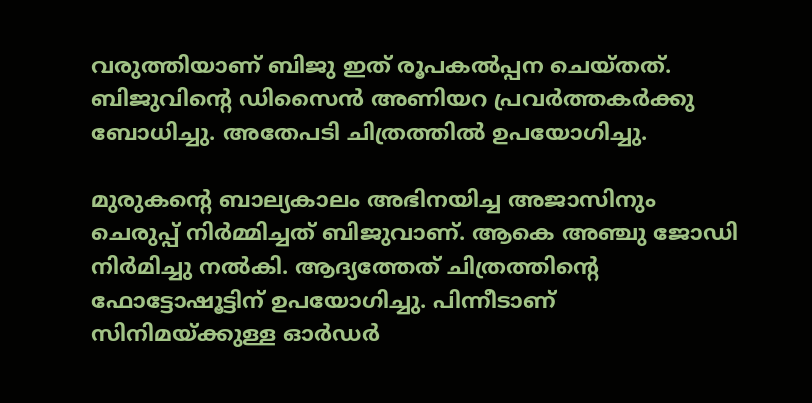വരുത്തിയാണ് ബിജു ഇത് രൂപകല്‍പ്പന ചെയ്തത്. ബിജുവിന്റെ ഡിസൈന്‍ അണിയറ പ്രവര്‍ത്തകര്‍ക്കു ബോധിച്ചു. അതേപടി ചിത്രത്തില്‍ ഉപയോഗിച്ചു.

മുരുകന്റെ ബാല്യകാലം അഭിനയിച്ച അജാസിനും ചെരുപ്പ് നിര്‍മ്മിച്ചത് ബിജുവാണ്. ആകെ അഞ്ചു ജോഡി നിര്‍മിച്ചു നല്‍കി. ആദ്യത്തേത് ചിത്രത്തിന്റെ ഫോട്ടോഷൂട്ടിന് ഉപയോഗിച്ചു. പിന്നീടാണ് സിനിമയ്‌ക്കുള്ള ഓര്‍ഡര്‍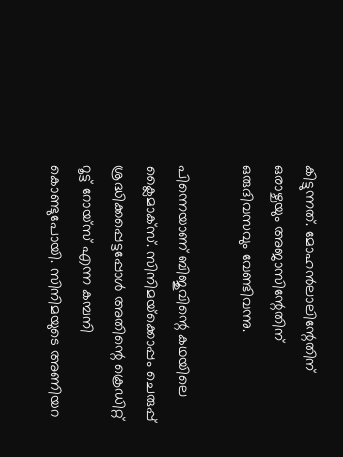കിട്ടുന്നത്. മോഹന്‍ലാലിന്റേതിന് ഒരാഴ്ചയും അജാസിന്റേതിന് ഒരുദിവസവും വേണ്ടിവന്നു.

പിന്നെയാണ് ബിജുവിന്റെ കഥയിലെ ക്ലൈമാക്സ്. സിനിമയ്‌ക്കൊപ്പം ചെരുപ്പ് ശ്രദ്ധിക്കപ്പെട്ടപ്പോള്‍ അതിന്റെ ക്രെഡിറ്റ് റൂട്ട് റോയ്സ് എന്ന കമ്പനി കൊണ്ടുപോയി. സിനിമയുടെ അണിയറ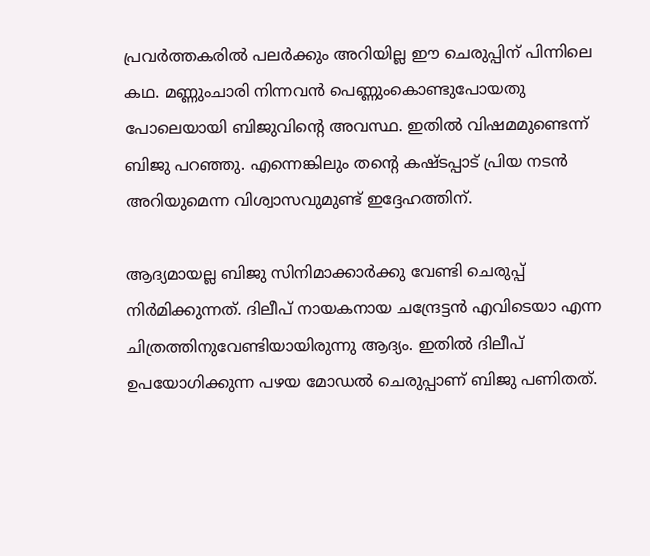പ്രവര്‍ത്തകരില്‍ പലര്‍ക്കും അറിയില്ല ഈ ചെരുപ്പിന് പിന്നിലെ കഥ. മണ്ണുംചാരി നിന്നവന്‍ പെണ്ണുംകൊണ്ടുപോയതു പോലെയായി ബിജുവിന്റെ അവസ്ഥ. ഇതില്‍ വിഷമമുണ്ടെന്ന് ബിജു പറഞ്ഞു. എന്നെങ്കിലും തന്റെ കഷ്ടപ്പാട് പ്രിയ നടന്‍ അറിയുമെന്ന വിശ്വാസവുമുണ്ട് ഇദ്ദേഹത്തിന്.

ആദ്യമായല്ല ബിജു സിനിമാക്കാര്‍ക്കു വേണ്ടി ചെരുപ്പ് നിര്‍മിക്കുന്നത്. ദിലീപ് നായകനായ ചന്ദ്രേട്ടന്‍ എവിടെയാ എന്ന ചിത്രത്തിനുവേണ്ടിയായിരുന്നു ആദ്യം. ഇതില്‍ ദിലീപ് ഉപയോഗിക്കുന്ന പഴയ മോഡല്‍ ചെരുപ്പാണ് ബിജു പണിതത്.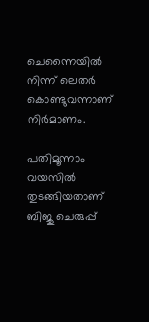ചെന്നൈയില്‍ നിന്ന് ലെതര്‍ കൊണ്ടുവന്നാണ് നിര്‍മാണം.

പതിമൂന്നാം വയസില്‍ തുടങ്ങിയതാണ് ബിജു ചെരുപ്പ്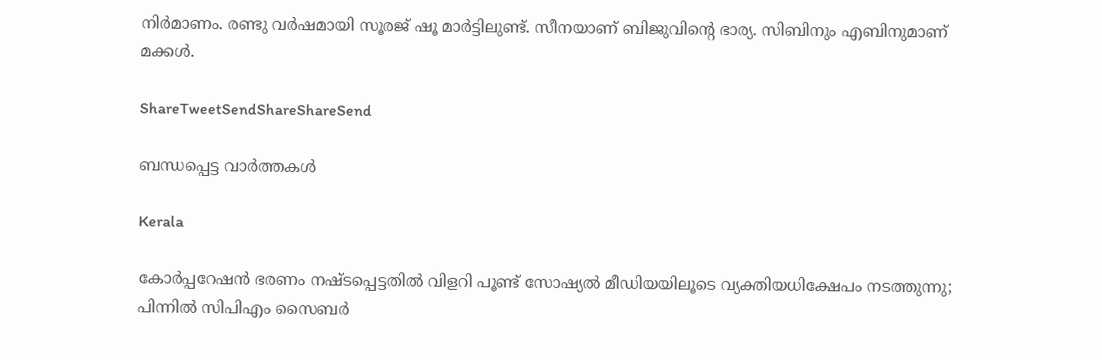നിര്‍മാണം. രണ്ടു വര്‍ഷമായി സൂരജ് ഷൂ മാര്‍ട്ടിലുണ്ട്. സീനയാണ് ബിജുവിന്റെ ഭാര്യ. സിബിനും എബിനുമാണ് മക്കള്‍.

ShareTweetSendShareShareSend

ബന്ധപ്പെട്ട വാര്‍ത്തകള്‍

Kerala

കോർപ്പറേഷൻ ഭരണം നഷ്ടപ്പെട്ടതിൽ വിളറി പൂണ്ട് സോഷ്യൽ മീഡിയയിലൂടെ വ്യക്തിയധിക്ഷേപം നടത്തുന്നു; പിന്നിൽ സിപിഎം സൈബർ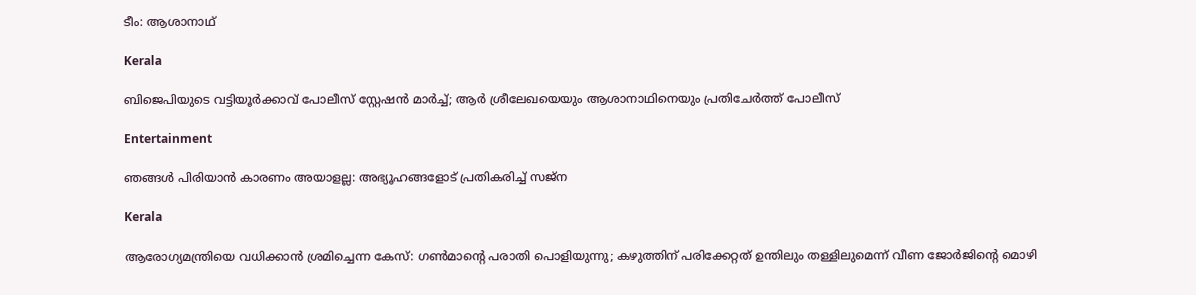ടീം: ആശാനാഥ്

Kerala

ബിജെപിയുടെ വട്ടിയൂർക്കാവ് പോലീസ് സ്റ്റേഷൻ മാർച്ച്; ആർ ശ്രീലേഖയെയും ആശാനാഥിനെയും പ്രതിചേർത്ത് പോലീസ്

Entertainment

ഞങ്ങൾ പിരിയാൻ കാരണം അയാളല്ല: അഭ്യൂഹങ്ങളോട് പ്രതികരിച്ച് സജ്ന

Kerala

ആരോഗ്യമന്ത്രിയെ വധിക്കാൻ ശ്രമിച്ചെന്ന കേസ്: ഗണ്‍മാന്റെ പരാതി പൊളിയുന്നു; കഴുത്തിന് പരിക്കേറ്റത് ഉന്തിലും തള്ളിലുമെന്ന് വീണ ജോർജിന്റെ മൊഴി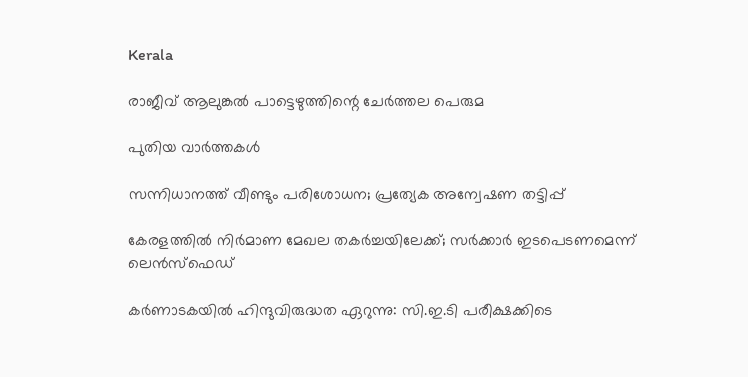Kerala

രാജീവ് ആലുങ്കല്‍ പാട്ടെഴുത്തിന്റെ ചേര്‍ത്തല പെരുമ

പുതിയ വാര്‍ത്തകള്‍

സന്നിധാനത്ത് വീണ്ടും പരിശോധന; പ്രത്യേക അന്വേഷണ തട്ടിപ്പ്

കേരളത്തില്‍ നിര്‍മാണ മേഖല തകര്‍ച്ചയിലേക്ക്; സര്‍ക്കാര്‍ ഇടപെടണമെന്ന് ലെന്‍സ്‌ഫെഡ്

കര്‍ണാടകയില്‍ ഹിന്ദുവിരുദ്ധത ഏറുന്നു: സി.ഇ.ടി പരീക്ഷക്കിടെ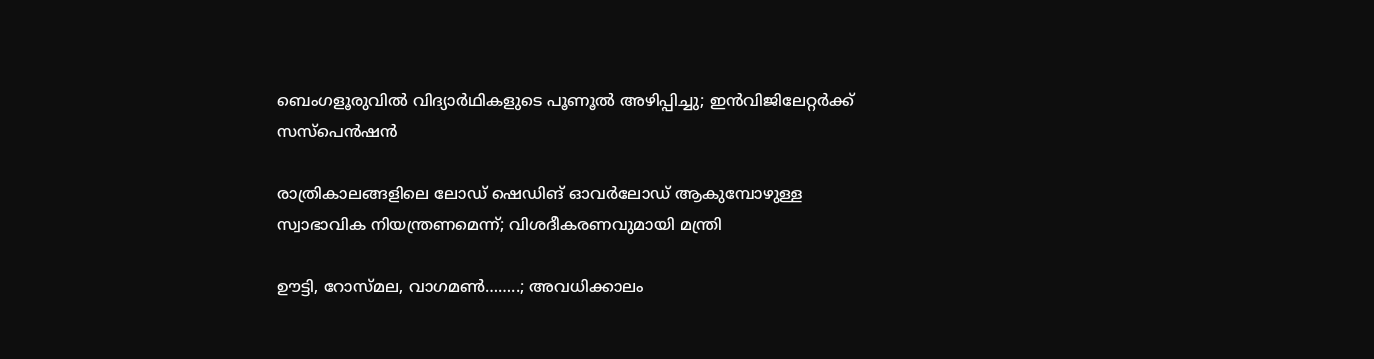ബെംഗളൂരുവില്‍ വിദ്യാർഥികളുടെ പൂണൂൽ അഴിപ്പിച്ചു; ഇൻവിജിലേറ്റർക്ക് സസ്പെൻഷൻ

രാത്രികാലങ്ങളിലെ ലോഡ് ഷെഡിങ് ഓവർലോഡ് ആകുമ്പോഴുള്ള സ്വാഭാവിക നിയന്ത്രണമെന്ന്; വിശദീകരണവുമായി മന്ത്രി

ഊട്ടി, റോസ്മല, വാഗമൺ……..; അവധിക്കാലം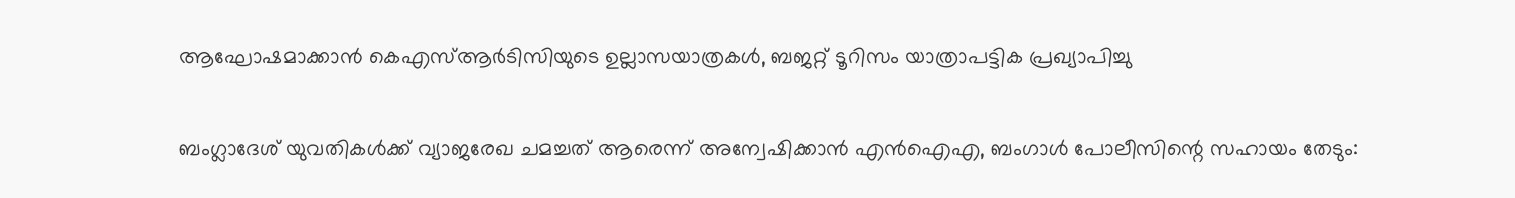ആഘോഷമാക്കാന്‍ കെഎസ്ആർടിസിയുടെ ഉല്ലാസയാത്രകൾ, ബജറ്റ് ടൂറിസം യാത്രാപട്ടിക പ്രഖ്യാപിച്ചു

ബംഗ്ലാദേശ് യുവതികൾക്ക് വ്യാജരേഖ ചമച്ചത് ആരെന്ന് അന്വേഷിക്കാൻ എൻഐഎ, ബംഗാൾ പോലീസിന്റെ സഹായം തേടും: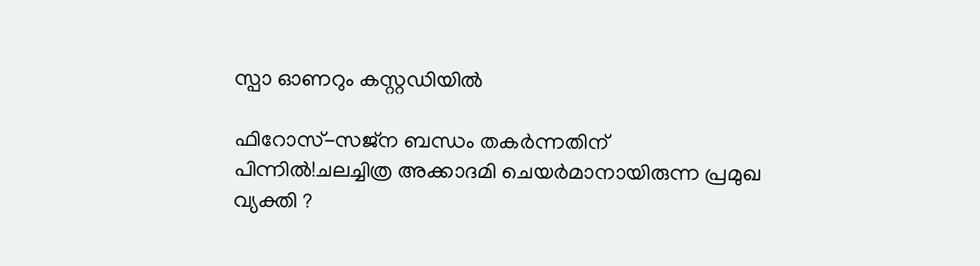സ്പാ ഓണറും കസ്റ്റഡിയിൽ

ഫിറോസ്-സജ്ന ബന്ധം തകർന്നതിന് പിന്നിൽ!ചലച്ചിത്ര അക്കാദമി ചെയർമാനായിരുന്ന പ്രമുഖ വ്യക്തി ?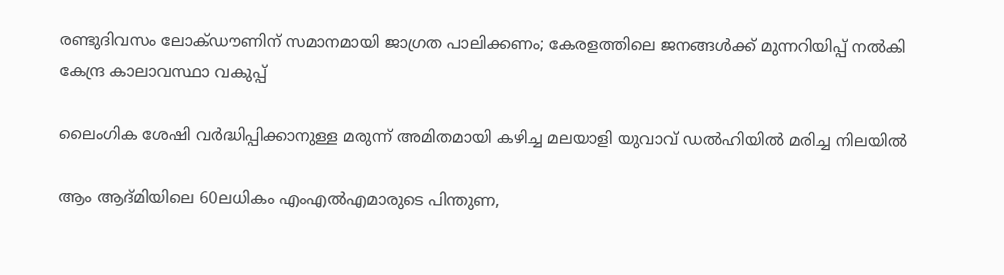രണ്ടുദിവസം ലോക്‌ഡൗണിന് സമാനമായി ജാഗ്രത പാലിക്കണം; കേരളത്തിലെ ജനങ്ങൾക്ക് മുന്നറിയിപ്പ് നൽകി കേന്ദ്ര കാലാവസ്ഥാ വകുപ്പ്

ലൈംഗിക ശേഷി വർദ്ധിപ്പിക്കാനുള്ള മരുന്ന് അമിതമായി കഴിച്ച മലയാളി യുവാവ് ഡൽഹിയിൽ മരിച്ച നിലയിൽ

ആം ആദ്മിയിലെ 60ലധികം എംഎൽഎമാരുടെ പിന്തുണ,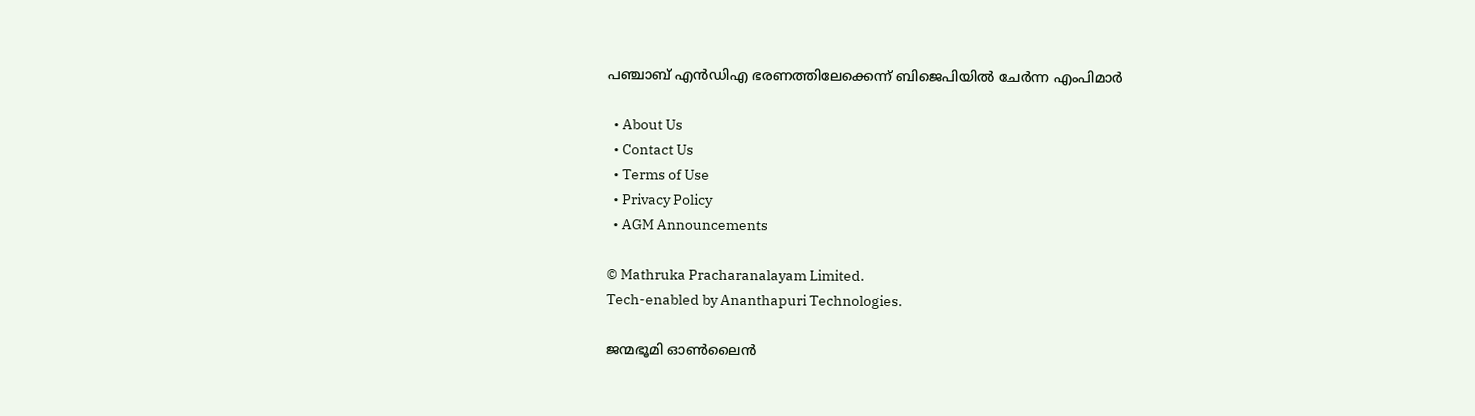പഞ്ചാബ് എൻഡിഎ ഭരണത്തിലേക്കെന്ന് ബിജെപിയിൽ ചേർന്ന എംപിമാർ

  • About Us
  • Contact Us
  • Terms of Use
  • Privacy Policy
  • AGM Announcements

© Mathruka Pracharanalayam Limited.
Tech-enabled by Ananthapuri Technologies.

ജന്മഭൂമി ഓണ്‍ലൈന്‍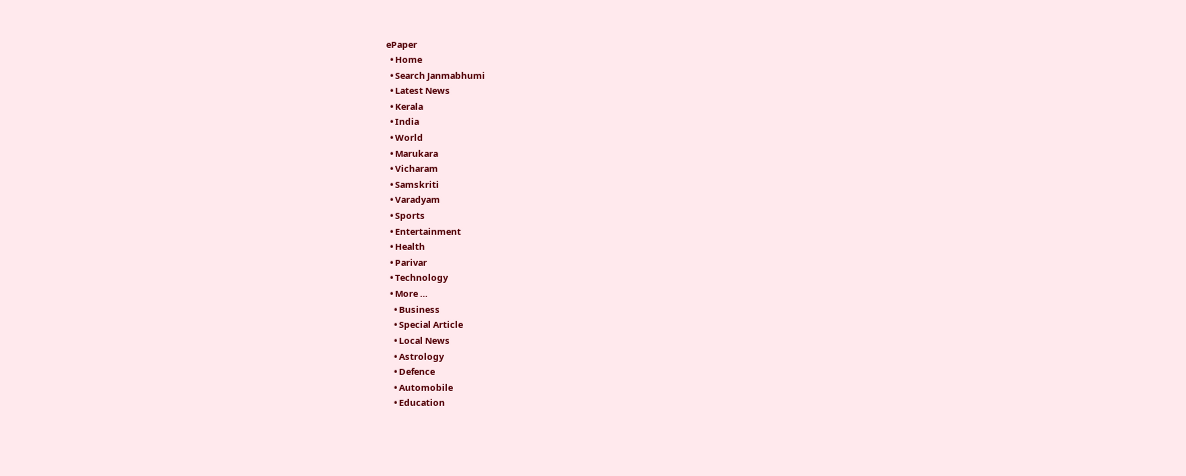ePaper
  • Home
  • Search Janmabhumi
  • Latest News
  • Kerala
  • India
  • World
  • Marukara
  • Vicharam
  • Samskriti
  • Varadyam
  • Sports
  • Entertainment
  • Health
  • Parivar
  • Technology
  • More …
    • Business
    • Special Article
    • Local News
    • Astrology
    • Defence
    • Automobile
    • Education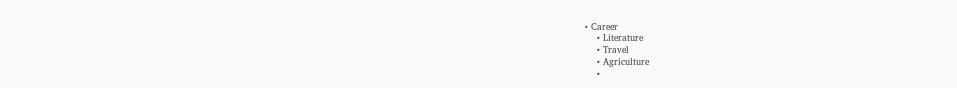• Career
    • Literature
    • Travel
    • Agriculture
    •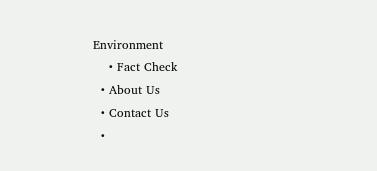Environment
    • Fact Check
  • About Us
  • Contact Us
  •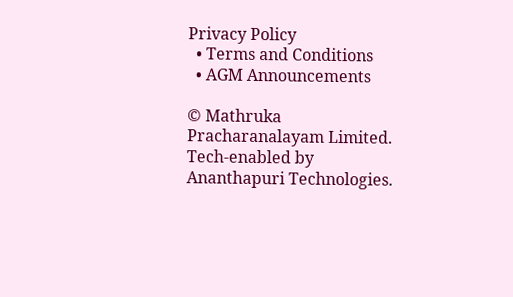Privacy Policy
  • Terms and Conditions
  • AGM Announcements

© Mathruka Pracharanalayam Limited.
Tech-enabled by Ananthapuri Technologies.